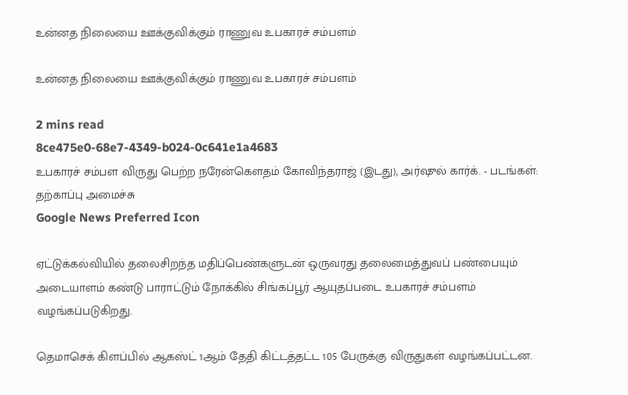உன்னத நிலையை ஊக்குவிக்கும் ராணுவ உபகாரச் சம்பளம்

உன்னத நிலையை ஊக்குவிக்கும் ராணுவ உபகாரச் சம்பளம்

2 mins read
8ce475e0-68e7-4349-b024-0c641e1a4683
உபகாரச் சம்பள விருது பெற்ற நரேன்கௌதம் கோவிந்தராஜ் (இடது), அர்ஷுல் கார்க். - படங்கள்: தற்காப்பு அமைச்சு
Google News Preferred Icon

ஏட்டுக்கல்வியில் தலைசிறந்த மதிப்பெண்களுடன் ஒருவரது தலைமைத்துவப் பண்பையும் அடையாளம் கண்டு பாராட்டும் நோக்கில் சிங்கப்பூர் ஆயுதப்படை உபகாரச் சம்பளம் வழங்கப்படுகிறது.

தெமாசெக் கிளப்பில் ஆகஸ்ட் 1ஆம் தேதி கிட்டத்தட்ட 105 பேருக்கு விருதுகள் வழங்கப்பட்டன.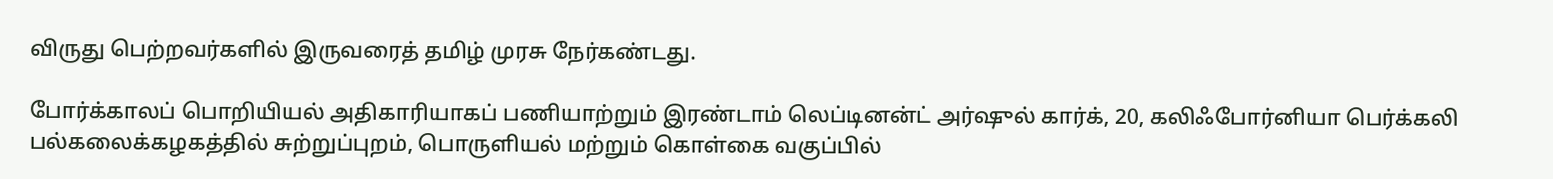விருது பெற்றவர்களில் இருவரைத் தமிழ் முரசு நேர்கண்டது.

போர்க்காலப் பொறியியல் அதிகாரியாகப் பணியாற்றும் இரண்டாம் லெப்டினன்ட் அர்ஷுல் கார்க், 20, கலிஃபோர்னியா பெர்க்கலி பல்கலைக்கழகத்தில் சுற்றுப்புறம், பொருளியல் மற்றும் கொள்கை வகுப்பில்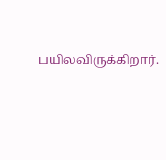பயிலவிருக்கிறார்.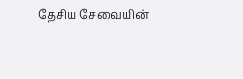தேசிய சேவையின்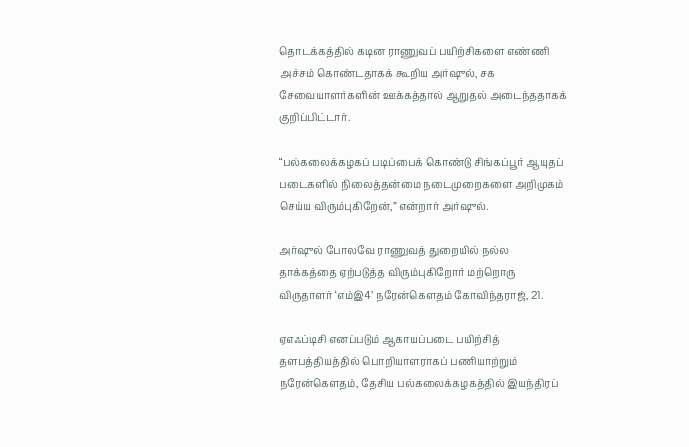தொடக்கத்தில் கடின ராணுவப் பயிற்சிகளை எண்ணி அச்சம் கொண்டதாகக் கூறிய அர்ஷுல், சக சேவையாளர்களின் ஊக்கத்தால் ஆறுதல் அடைந்ததாகக் குறிப்பிட்டார்.

“பல்கலைக்கழகப் படிப்பைக் கொண்டு சிங்கப்பூர் ஆயுதப் படைகளில் நிலைத்தன்மை நடைமுறைகளை அறிமுகம் செய்ய விரும்புகிறேன்,” என்றார் அர்ஷுல்.

அர்ஷுல் போலவே ராணுவத் துறையில் நல்ல தாக்கத்தை ஏற்படுத்த விரும்புகிறோர் மற்றொரு விருதாளர் ‘எம்இ4’ நரேன்கௌதம் கோவிந்தராஜ், 21.

ஏஎஃப்டிசி எனப்படும் ஆகாயப்படை பயிற்சித் தளபத்தியத்தில் பொறியாளராகப் பணியாற்றும் நரேன்கௌதம், தேசிய பல்கலைக்கழகத்தில் இயந்திரப்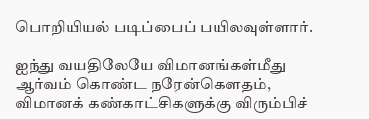பொறியியல் படிப்பைப் பயிலவுள்ளார்.

ஐந்து வயதிலேயே விமானங்கள்மீது ஆர்வம் கொண்ட நரேன்கெளதம், விமானக் கண்காட்சிகளுக்கு விரும்பிச்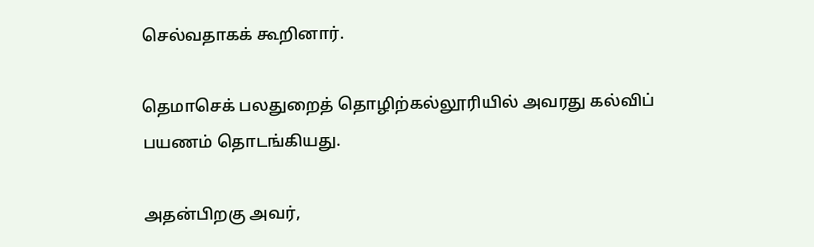செல்வதாகக் கூறினார்.

தெமாசெக் பலதுறைத் தொழிற்கல்லூரியில் அவரது கல்விப் பயணம் தொடங்கியது.

அதன்பிறகு அவர்,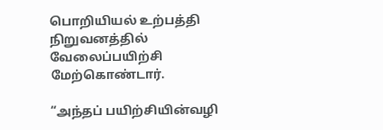பொறியியல் உற்பத்தி நிறுவனத்தில் வேலைப்பயிற்சி மேற்கொண்டார்.

“அந்தப் பயிற்சியின்வழி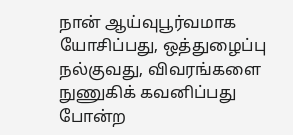நான் ஆய்வுபூர்வமாக யோசிப்பது, ஒத்துழைப்பு நல்குவது, விவரங்களை நுணுகிக் கவனிப்பது போன்ற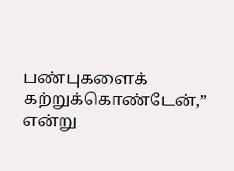பண்புகளைக் கற்றுக்கொண்டேன்,” என்று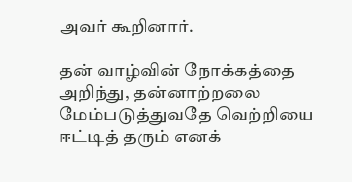அவர் கூறினார்.

தன் வாழ்வின் நோக்கத்தை அறிந்து, தன்னாற்றலை மேம்படுத்துவதே வெற்றியை ஈட்டித் தரும் எனக்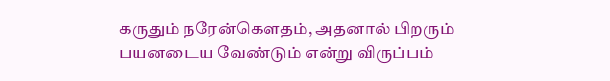கருதும் நரேன்கௌதம், அதனால் பிறரும் பயனடைய வேண்டும் என்று விருப்பம்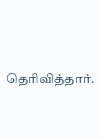தெரிவித்தார்.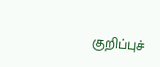குறிப்புச்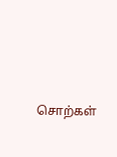சொற்கள்